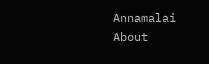Annamalai About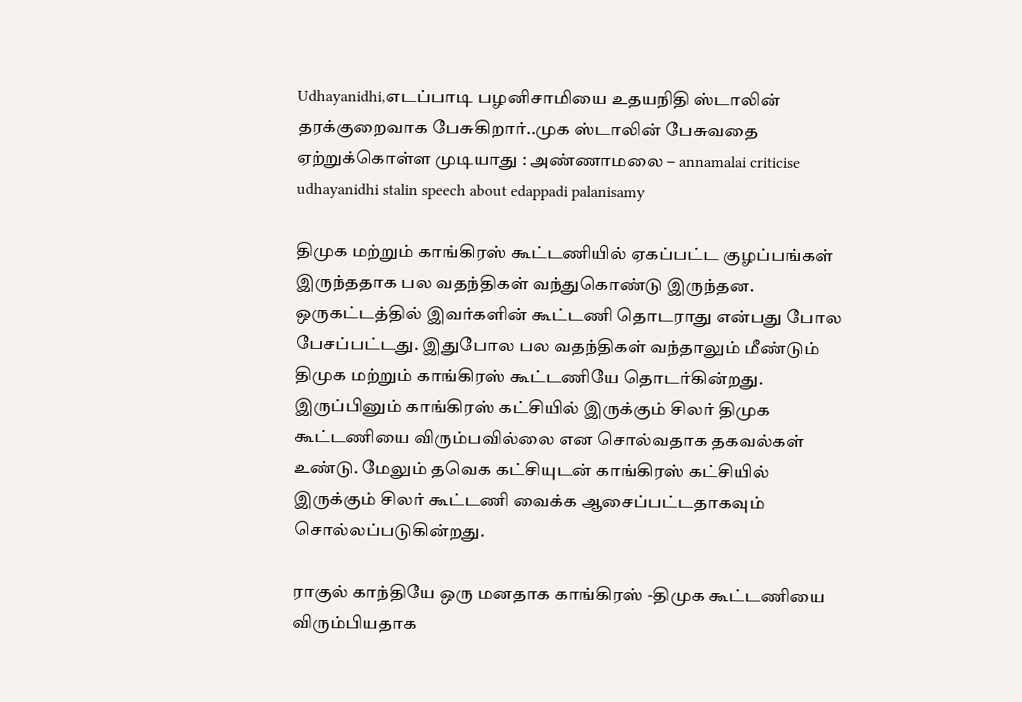Udhayanidhi,எடப்பாடி பழனிசாமியை உதயநிதி ஸ்டாலின் தரக்குறைவாக பேசுகிறார்..முக ஸ்டாலின் பேசுவதை ஏற்றுக்கொள்ள முடியாது : அண்ணாமலை – annamalai criticise udhayanidhi stalin speech about edappadi palanisamy

திமுக மற்றும் காங்கிரஸ் கூட்டணியில் ஏகப்பட்ட குழப்பங்கள் இருந்ததாக பல வதந்திகள் வந்துகொண்டு இருந்தன. ஒருகட்டத்தில் இவர்களின் கூட்டணி தொடராது என்பது போல பேசப்பட்டது. இதுபோல பல வதந்திகள் வந்தாலும் மீண்டும் திமுக மற்றும் காங்கிரஸ் கூட்டணியே தொடர்கின்றது. இருப்பினும் காங்கிரஸ் கட்சியில் இருக்கும் சிலர் திமுக கூட்டணியை விரும்பவில்லை என சொல்வதாக தகவல்கள் உண்டு. மேலும் தவெக கட்சியுடன் காங்கிரஸ் கட்சியில் இருக்கும் சிலர் கூட்டணி வைக்க ஆசைப்பட்டதாகவும் சொல்லப்படுகின்றது.

ராகுல் காந்தியே ஒரு மனதாக காங்கிரஸ் -திமுக கூட்டணியை விரும்பியதாக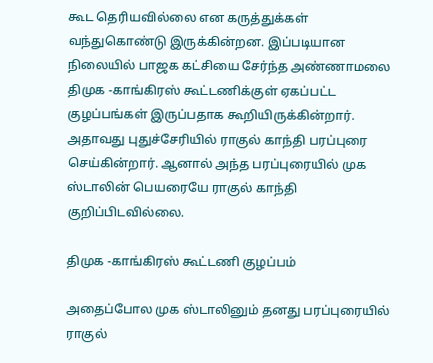கூட தெரியவில்லை என கருத்துக்கள் வந்துகொண்டு இருக்கின்றன. இப்படியான நிலையில் பாஜக கட்சியை சேர்ந்த அண்ணாமலை திமுக -காங்கிரஸ் கூட்டணிக்குள் ஏகப்பட்ட குழப்பங்கள் இருப்பதாக கூறியிருக்கின்றார். அதாவது புதுச்சேரியில் ராகுல் காந்தி பரப்புரை செய்கின்றார். ஆனால் அந்த பரப்புரையில் முக ஸ்டாலின் பெயரையே ராகுல் காந்தி குறிப்பிடவில்லை.

திமுக -காங்கிரஸ் கூட்டணி குழப்பம்

அதைப்போல முக ஸ்டாலினும் தனது பரப்புரையில் ராகுல்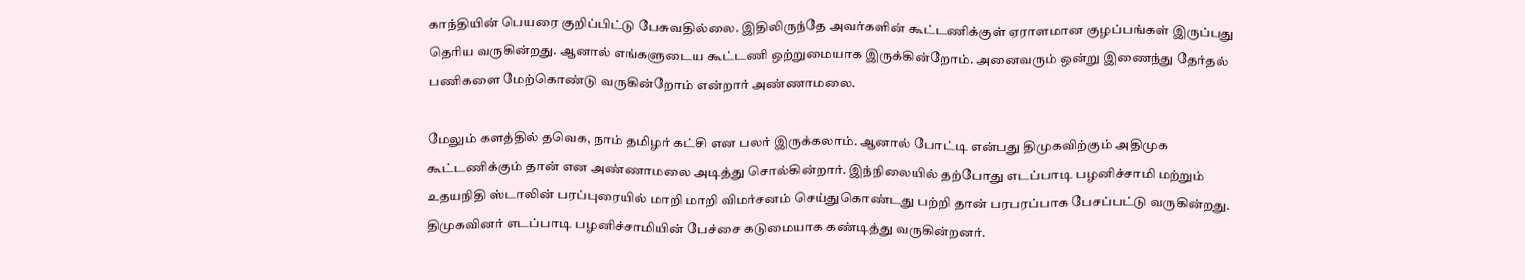காந்தியின் பெயரை குறிப்பிட்டு பேசுவதில்லை. இதிலிருந்தே அவர்களின் கூட்டணிக்குள் ஏராளமான குழப்பங்கள் இருப்பது தெரிய வருகின்றது. ஆனால் எங்களுடைய கூட்டணி ஒற்றுமையாக இருக்கின்றோம். அனைவரும் ஒன்று இணைந்து தேர்தல் பணிகளை மேற்கொண்டு வருகின்றோம் என்றார் அண்ணாமலை.

மேலும் களத்தில் தவெக, நாம் தமிழர் கட்சி என பலர் இருக்கலாம். ஆனால் போட்டி என்பது திமுகவிற்கும் அதிமுக கூட்டணிக்கும் தான் என அண்ணாமலை அடித்து சொல்கின்றார். இந்நிலையில் தற்போது எடப்பாடி பழனிச்சாமி மற்றும் உதயநிதி ஸ்டாலின் பரப்புரையில் மாறி மாறி விமர்சனம் செய்துகொண்டது பற்றி தான் பரபரப்பாக பேசப்பட்டு வருகின்றது. திமுகவினர் எடப்பாடி பழனிச்சாமியின் பேச்சை கடுமையாக கண்டித்து வருகின்றனர்.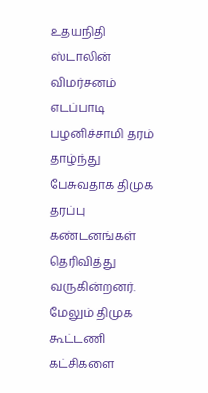உதயநிதி ஸ்டாலின் விமர்சனம் எடப்பாடி பழனிச்சாமி தரம் தாழ்ந்து பேசுவதாக திமுக தரப்பு கண்டனங்கள் தெரிவித்து வருகின்றனர். மேலும் திமுக கூட்டணி கட்சிகளை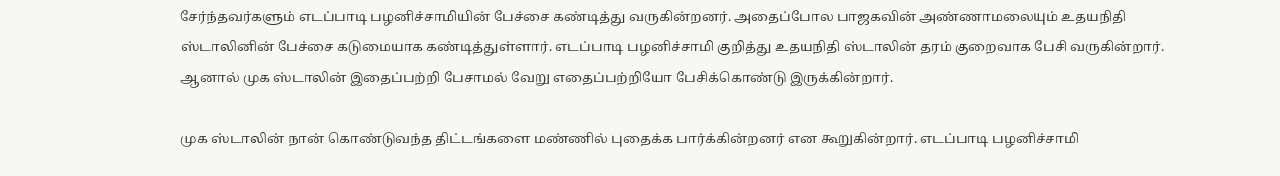சேர்ந்தவர்களும் எடப்பாடி பழனிச்சாமியின் பேச்சை கண்டித்து வருகின்றனர். அதைப்போல பாஜகவின் அண்ணாமலையும் உதயநிதி ஸ்டாலினின் பேச்சை கடுமையாக கண்டித்துள்ளார். எடப்பாடி பழனிச்சாமி குறித்து உதயநிதி ஸ்டாலின் தரம் குறைவாக பேசி வருகின்றார். ஆனால் முக ஸ்டாலின் இதைப்பற்றி பேசாமல் வேறு எதைப்பற்றியோ பேசிக்கொண்டு இருக்கின்றார்.

முக ஸ்டாலின் நான் கொண்டுவந்த திட்டங்களை மண்ணில் புதைக்க பார்க்கின்றனர் என கூறுகின்றார். எடப்பாடி பழனிச்சாமி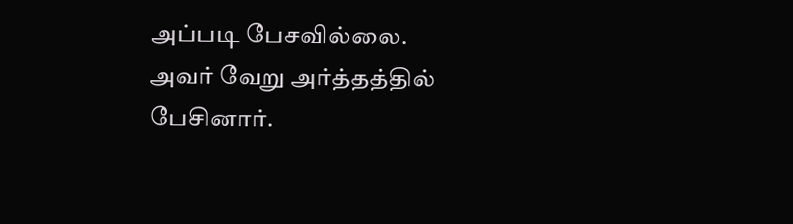அப்படி பேசவில்லை. அவர் வேறு அர்த்தத்தில் பேசினார்.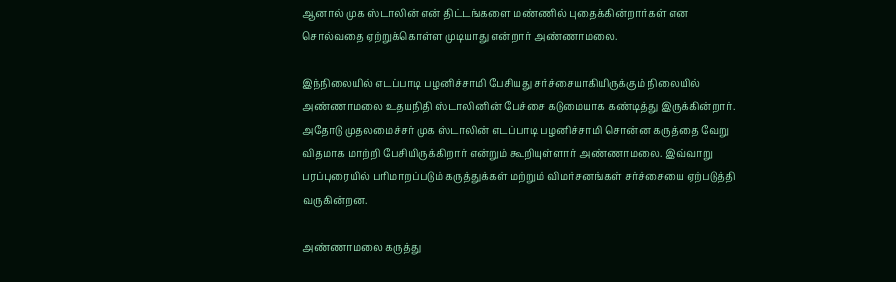ஆனால் முக ஸ்டாலின் என் திட்டங்களை மண்ணில் புதைக்கின்றார்கள் என சொல்வதை ஏற்றுக்கொள்ள முடியாது என்றார் அண்ணாமலை.

இந்நிலையில் எடப்பாடி பழனிச்சாமி பேசியது சர்ச்சையாகியிருக்கும் நிலையில் அண்ணாமலை உதயநிதி ஸ்டாலினின் பேச்சை கடுமையாக கண்டித்து இருக்கின்றார். அதோடு முதலமைச்சர் முக ஸ்டாலின் எடப்பாடி பழனிச்சாமி சொன்ன கருத்தை வேறு விதமாக மாற்றி பேசியிருக்கிறார் என்றும் கூறியுள்ளார் அண்ணாமலை. இவ்வாறு பரப்புரையில் பரிமாறப்படும் கருத்துக்கள் மற்றும் விமர்சனங்கள் சர்ச்சையை ஏற்படுத்தி வருகின்றன.

அண்ணாமலை கருத்து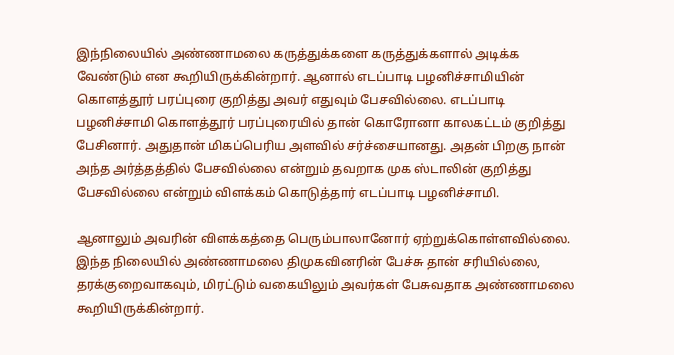இந்நிலையில் அண்ணாமலை கருத்துக்களை கருத்துக்களால் அடிக்க வேண்டும் என கூறியிருக்கின்றார். ஆனால் எடப்பாடி பழனிச்சாமியின் கொளத்தூர் பரப்புரை குறித்து அவர் எதுவும் பேசவில்லை. எடப்பாடி பழனிச்சாமி கொளத்தூர் பரப்புரையில் தான் கொரோனா காலகட்டம் குறித்து பேசினார். அதுதான் மிகப்பெரிய அளவில் சர்ச்சையானது. அதன் பிறகு நான் அந்த அர்த்தத்தில் பேசவில்லை என்றும் தவறாக முக ஸ்டாலின் குறித்து பேசவில்லை என்றும் விளக்கம் கொடுத்தார் எடப்பாடி பழனிச்சாமி.

ஆனாலும் அவரின் விளக்கத்தை பெரும்பாலானோர் ஏற்றுக்கொள்ளவில்லை. இந்த நிலையில் அண்ணாமலை திமுகவினரின் பேச்சு தான் சரியில்லை, தரக்குறைவாகவும், மிரட்டும் வகையிலும் அவர்கள் பேசுவதாக அண்ணாமலை கூறியிருக்கின்றார்.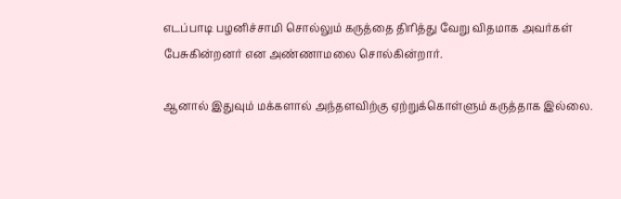எடப்பாடி பழனிச்சாமி சொல்லும் கருத்தை திரித்து வேறு விதமாக அவர்கள் பேசுகின்றனர் என அண்ணாமலை சொல்கின்றார்.

ஆனால் இதுவும் மக்களால் அந்தளவிற்கு ஏற்றுக்கொள்ளும் கருத்தாக இல்லை.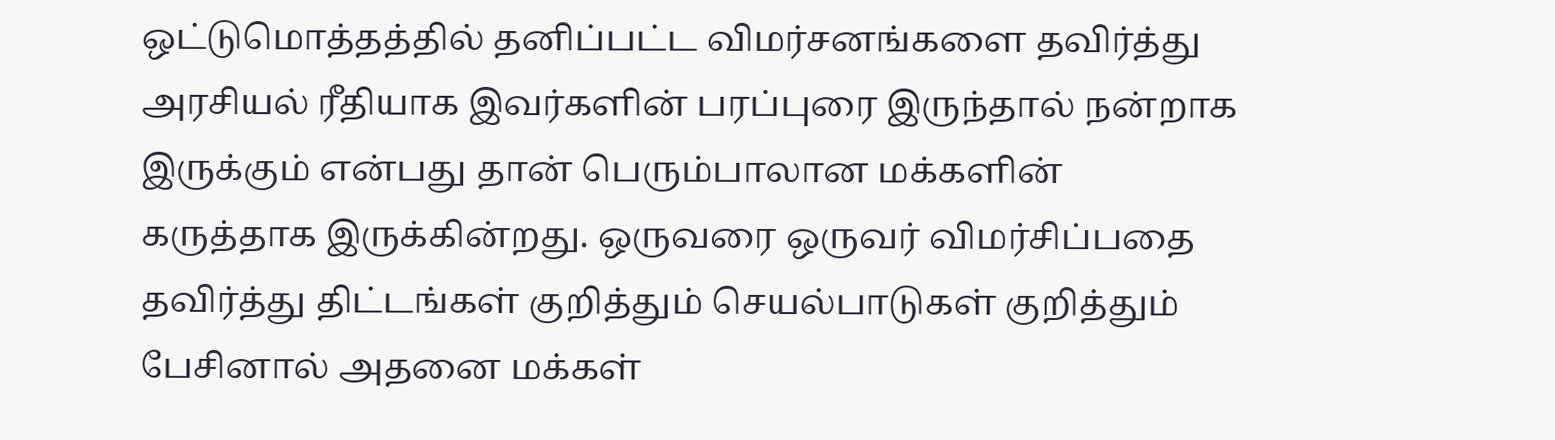ஒட்டுமொத்தத்தில் தனிப்பட்ட விமர்சனங்களை தவிர்த்து அரசியல் ரீதியாக இவர்களின் பரப்புரை இருந்தால் நன்றாக இருக்கும் என்பது தான் பெரும்பாலான மக்களின் கருத்தாக இருக்கின்றது. ஒருவரை ஒருவர் விமர்சிப்பதை தவிர்த்து திட்டங்கள் குறித்தும் செயல்பாடுகள் குறித்தும் பேசினால் அதனை மக்கள்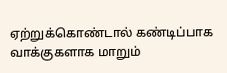ஏற்றுக்கொண்டால் கண்டிப்பாக வாக்குகளாக மாறும்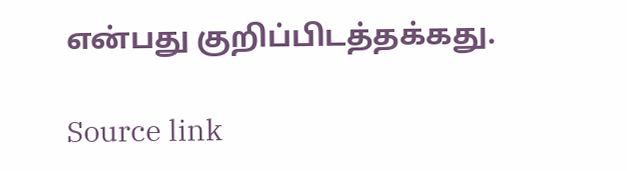என்பது குறிப்பிடத்தக்கது.

Source link